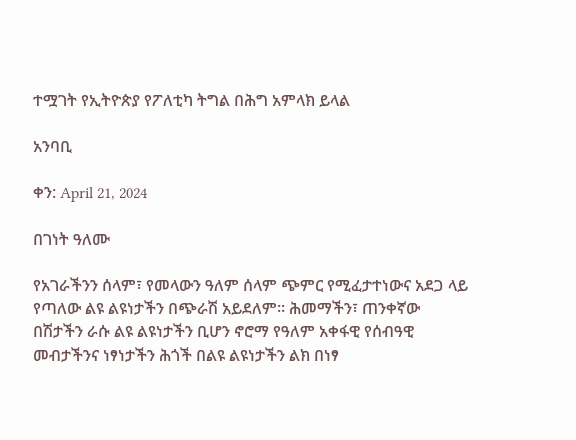ተሟገት የኢትዮጵያ የፖለቲካ ትግል በሕግ አምላክ ይላል

አንባቢ

ቀን: April 21, 2024

በገነት ዓለሙ

የአገራችንን ሰላም፣ የመላውን ዓለም ሰላም ጭምር የሚፈታተነውና አደጋ ላይ የጣለው ልዩ ልዩነታችን በጭራሽ አይደለም፡፡ ሕመማችን፣ ጠንቀኛው በሽታችን ራሱ ልዩ ልዩነታችን ቢሆን ኖሮማ የዓለም አቀፋዊ የሰብዓዊ መብታችንና ነፃነታችን ሕጎች በልዩ ልዩነታችን ልክ በነፃ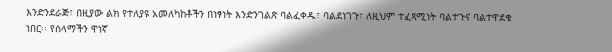እንድንደራጅ፣ በዚያው ልክ የተለያዩ አመለካከቶችን በነፃነት እንድንገልጽ ባልፈቀዱ፣ ባልደነገጉ፣ ለዚህም ተፈጻሚነት ባልተጉና ባልተዋደቁ ነበር፡፡ የሰላማችን ዋነኛ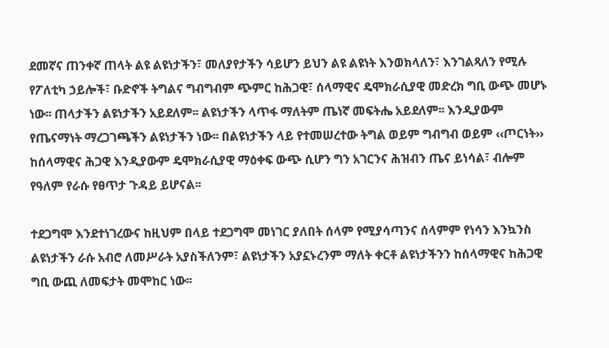ደመኛና ጠንቀኛ ጠላት ልዩ ልዩነታችን፣ መለያየታችን ሳይሆን ይህን ልዩ ልዩነት እንወክላለን፣ እንገልጻለን የሚሉ የፖለቲካ ኃይሎች፣ ቡድኖች ትግልና ግብግብም ጭምር ከሕጋዊ፣ ሰላማዊና ዴሞክራሲያዊ መድረክ ግቢ ውጭ መሆኑ ነው፡፡ ጠላታችን ልዩነታችን አይደለም፡፡ ልዩነታችን ላጥፋ ማለትም ጤነኛ መፍትሔ አይደለም፡፡ እንዲያውም የጤናማነት ማረጋገጫችን ልዩነታችን ነው፡፡ በልዩነታችን ላይ የተመሠረተው ትግል ወይም ግብግብ ወይም ‹‹ጦርነት›› ከሰላማዊና ሕጋዊ እንዲያውም ዴሞክራሲያዊ ማዕቀፍ ውጭ ሲሆን ግን አገርንና ሕዝብን ጤና ይነሳል፣ ብሎም የዓለም የራሱ የፀጥታ ጉዳይ ይሆናል፡፡

ተደጋግሞ እንደተነገረውና ከዚህም በላይ ተደጋግሞ መነገር ያለበት ሰላም የሚያሳጣንና ሰላምም የነሳን እንኳንስ ልዩነታችን ራሱ አብሮ ለመሥራት አያስችለንም፣ ልዩነታችን አያኗኑረንም ማለት ቀርቶ ልዩነታችንን ከሰላማዊና ከሕጋዊ ግቢ ውጪ ለመፍታት መሞከር ነው፡፡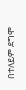በተለይም ደግሞ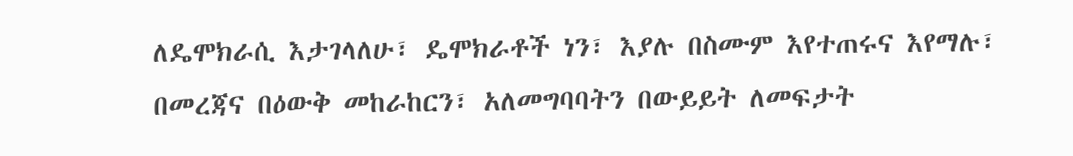ለዴሞክራሲ እታገላለሁ፣ ዴሞክራቶች ነን፣ እያሉ በስሙም እየተጠሩና እየማሉ፣ በመረጃና በዕውቅ መከራከርን፣ አለመግባባትን በውይይት ለመፍታት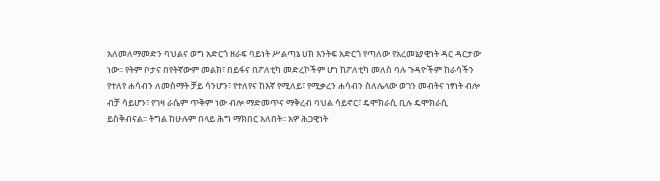አለመለማመድን ባህልና ወግ አድርጎ ዘራፍ ባይነት ሥልጣኔ ሀክ እንትፍ አድርጎ የጣለው የአረመኔያዊነት ዳር ዳርታው ነው፡፡ የትም ቦታና በየትኛውም መልክ፣ በይፋና በፖለቲካ መድረኮችም ሆነ ከፖለቲካ መለስ ባሉ ጉዳዮችም ከራሳችን የተለየ ሐሳብን ለመስማት ቻይ ሳንሆን፣ የተለየና ከእኛ የሚለይ፣ የሚቃረን ሐሳብን ስለሌላው ወገን መብትና ነፃነት ብሎ ብቻ ሳይሆን፣ የገዛ ራሴም ጥቅም ነው ብሎ ማድመጥና ማቅረብ ባህል ሳይኖር፣ ዴሞክራሲ ቢሉ ዴሞክራሲ ይስቅብናል፡፡ ትግል ከሁሉም በላይ ሕግ ማክበር አለበት፡፡ አዎ ሕጋዊነት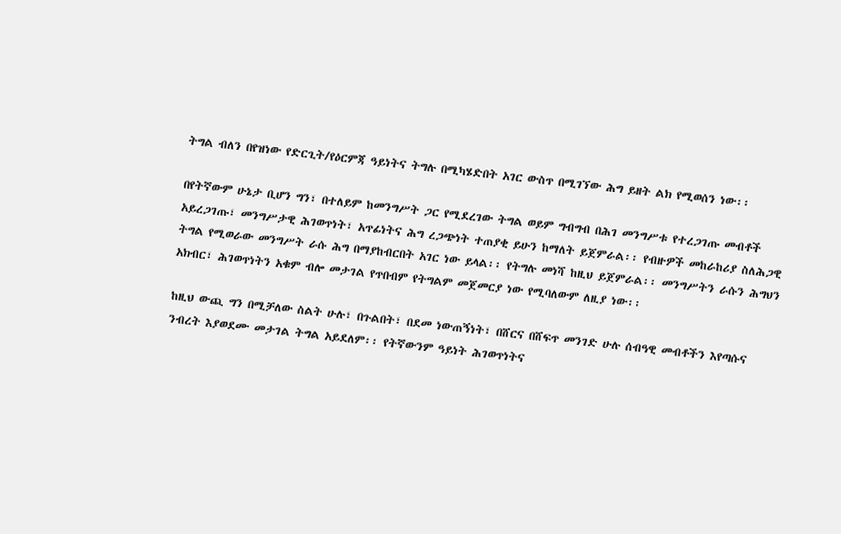ትግል ብለን በየዝነው የድርጊት/የዕርምጃ ዓይነትና ትግሉ በሚካሄድበት አገር ውስጥ በሚገኘው ሕግ ይዘት ልክ የሚወሰን ነው፡፡

በየትኛውም ሁኔታ ቢሆን ግን፣ በተለይም ከመንግሥት ጋር የሚደረገው ትግል ወይም ግብግብ በሕገ መንግሥቱ የተረጋገጡ መብቶች አይረጋገጡ፣ መንግሥታዊ ሕገወጥነት፣ አጥፊነትና ሕግ ረጋጭነት ተጠያቂ ይሁን ከማለት ይጀምራል፡፡ የብዙዎች መከራከሪያ ስለሕጋዊ ትግል የሚወራው መንግሥት ራሱ ሕግ በማያከብርበት አገር ነው ይላል፡፡ የትግሉ መነሻ ከዚህ ይጀምራል፡፡ መንግሥትን ራሱን ሕግህን አክብር፣ ሕገወጥነትን አቁም ብሎ መታገል የጥበብም የትግልም መጀመርያ ነው የሚባለውም ለዚያ ነው፡፡

ከዚህ ውጪ ግን በሚቻለው ስልት ሁሉ፣ በጉልበት፣ በደመ ነውጠኝነት፣ በሸርና በሸፍጥ መንገድ ሁሉ ሰብዓዊ መብቶችን እየጣሱና ንብረት እያወደሙ መታገል ትግል አይደለም፡፡ የትኛውንም ዓይነት ሕገወጥነትና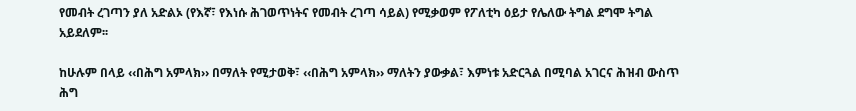የመብት ረገጣን ያለ አድልኦ (የእኛ፣ የእነሱ ሕገወጥነትና የመብት ረገጣ ሳይል) የሚቃወም የፖለቲካ ዕይታ የሌለው ትግል ደግሞ ትግል አይደለም፡፡

ከሁሉም በላይ ‹‹በሕግ አምላክ›› በማለት የሚታወቅ፣ ‹‹በሕግ አምላክ›› ማለትን ያውቃል፣ እምነቱ አድርጓል በሚባል አገርና ሕዝብ ውስጥ ሕግ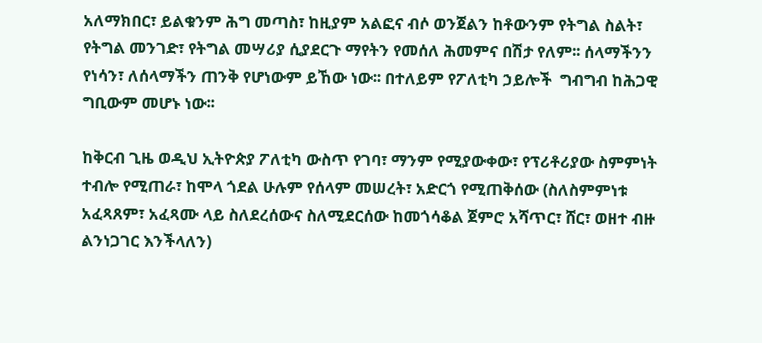አለማክበር፣ ይልቁንም ሕግ መጣስ፣ ከዚያም አልፎና ብሶ ወንጀልን ከቶውንም የትግል ስልት፣ የትግል መንገድ፣ የትግል መሣሪያ ሲያደርጉ ማየትን የመሰለ ሕመምና በሽታ የለም፡፡ ሰላማችንን የነሳን፣ ለሰላማችን ጠንቅ የሆነውም ይኸው ነው፡፡ በተለይም የፖለቲካ ኃይሎች  ግብግብ ከሕጋዊ ግቢውም መሆኑ ነው፡፡

ከቅርብ ጊዜ ወዲህ ኢትዮጵያ ፖለቲካ ውስጥ የገባ፣ ማንም የሚያውቀው፣ የፕሪቶሪያው ስምምነት ተብሎ የሚጠራ፣ ከሞላ ጎደል ሁሉም የሰላም መሠረት፣ አድርጎ የሚጠቅሰው (ስለስምምነቱ አፈጻጸም፣ አፈጻሙ ላይ ስለደረሰውና ስለሚደርሰው ከመጎሳቆል ጀምሮ አሻጥር፣ ሸር፣ ወዘተ ብዙ ልንነጋገር እንችላለን)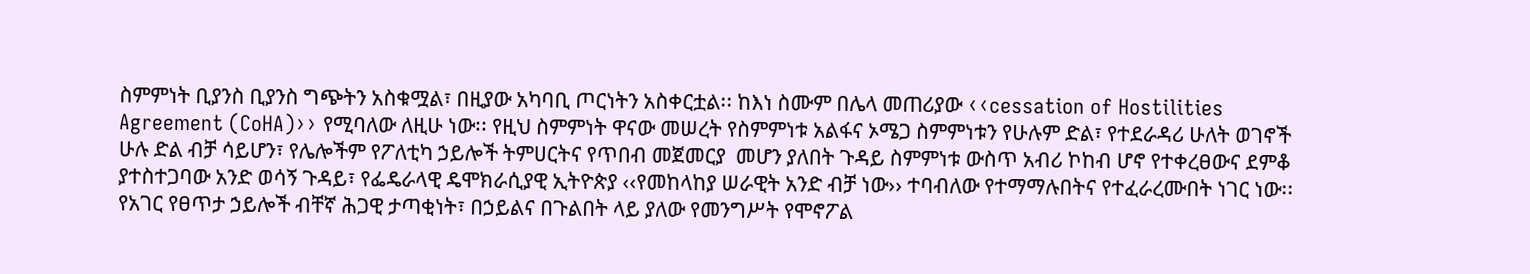ስምምነት ቢያንስ ቢያንስ ግጭትን አስቁሟል፣ በዚያው አካባቢ ጦርነትን አስቀርቷል፡፡ ከእነ ስሙም በሌላ መጠሪያው ‹‹cessation of Hostilities Agreement (CoHA)›› የሚባለው ለዚሁ ነው፡፡ የዚህ ስምምነት ዋናው መሠረት የስምምነቱ አልፋና ኦሜጋ ስምምነቱን የሁሉም ድል፣ የተደራዳሪ ሁለት ወገኖች ሁሉ ድል ብቻ ሳይሆን፣ የሌሎችም የፖለቲካ ኃይሎች ትምሀርትና የጥበብ መጀመርያ  መሆን ያለበት ጉዳይ ስምምነቱ ውስጥ አብሪ ኮከብ ሆኖ የተቀረፀውና ደምቆ ያተስተጋባው አንድ ወሳኝ ጉዳይ፣ የፌዴራላዊ ዴሞክራሲያዊ ኢትዮጵያ ‹‹የመከላከያ ሠራዊት አንድ ብቻ ነው›› ተባብለው የተማማሉበትና የተፈራረሙበት ነገር ነው፡፡ የአገር የፀጥታ ኃይሎች ብቸኛ ሕጋዊ ታጣቂነት፣ በኃይልና በጉልበት ላይ ያለው የመንግሥት የሞኖፖል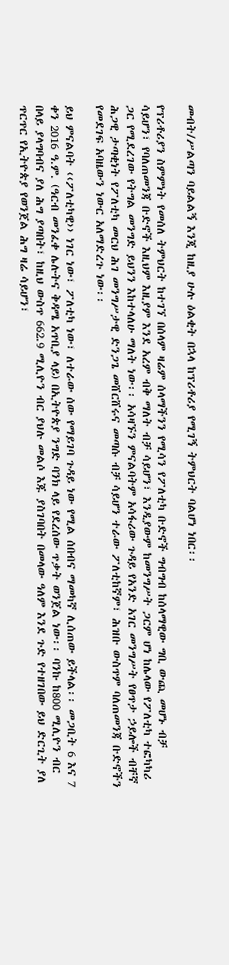መብት/ሥልጣን ባይልልኝ እንጂ ከዚያ ሁሉ ዕልቂት በኋላ ከፕሪቶሪያ የሚገኝ ትምህርት ባልሆነ ነበር፡፡

የፕሪቶሪያን ስምምነት የመሰለ ትምህርት ከተገኘ በሰላም ዛሬም ሰላማችንን የሚሳን የፖለቲካ ቡድኖች ግብግብ ከሰላማዊው ግቢ ውጪ መሆኑ ብቻ ሳይሆን፣ የባለጠመንጃ ቡድኖች እዚህም እዚያም እንደ አረም ብቅ ማለት ብቻ ሳይሆን፣ እንዲያውም ከመንግሥት ጋርም ሆነ ከሌላው የፖለቲካ ተፎካካሪ ጋር የሚደረገው የትግል መንግድ ይህንን እከተላለሁ ማለት ነው፡፡ አሳዛኙን ምናልባትም አሳፋሪው ጉዳይ የአንድ አገር መንግሥት የፀጥታ ኃይሎች ብቸኛ ሕጋዊ ታጣቂነት የፖለቲካ መርህ ሕገ መንግሥታዊ ድንጋጌ መሸርሸሩና መጣሱ ብቻ ሳይሆን ተራው ፖለቲከኛም፣ ሕዝቡ ውስጥም ባለጠመንጃ ቡድኖችን የመደገፍ አባዜውን ነውር አለማድረጉ ነው፡፡

ይህ ምናልባት ‹‹ፖለቲካዊ›› ነገር ነው፣ ፖለቲካ ነው፣ ለተራው ሰው የማይገባ ጉዳይ ነው የሚል ሰበብና ማመካኛ ሊሰጠው ይችላል፡፡ መጋቢት 6 እና 7 ቀን 2016 ዓ.ም. (ዓርብ መንፈቀ ሌሉትና ቅዳሜ አጥቢያ ላይ) በኢትዮጵያ ንግድ ባንክ ላይ የደረሰው ጥቃት ወንጀል ነው፡፡ ባንኩ ከ800 ሚሊዮን ብር በላይ ያላግባብና ያለ ሕግ ያጣበት፣ ከዚህ ውስጥ 662.9 ሚሊዮን ብር ያህሉ መልሶ እጁ ያስገባበት በመላው ዓለም እንደ ጉድ የተዘገበው ይህ ድርጊት ያለ ጥርጥር የኢትዮጵያ የወንጀል ሕግ ዛሬ ሳይሆን፣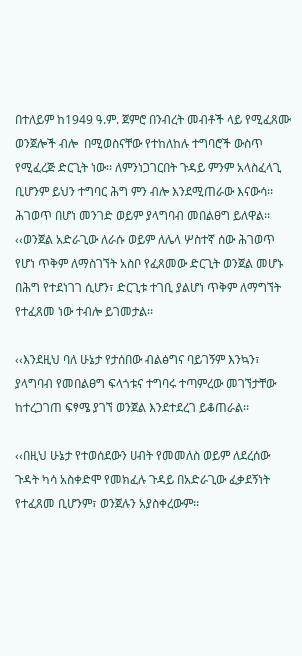በተለይም ከ1949 ዓ.ም. ጀምሮ በንብረት መብቶች ላይ የሚፈጸሙ ወንጀሎች ብሎ  በሚወስናቸው የተከለከሉ ተግባሮች ውስጥ የሚፈረጅ ድርጊት ነው፡፡ ለምንነጋገርበት ጉዳይ ምንም አላስፈላጊ ቢሆንም ይህን ተግባር ሕግ ምን ብሎ እንደሚጠራው እናውሳ፡፡ ሕገወጥ በሆነ መንገድ ወይም ያላግባብ መበልፀግ ይለዋል፡፡ ‹‹ወንጀል አድራጊው ለራሱ ወይም ለሌላ ሦስተኛ ሰው ሕገወጥ የሆነ ጥቅም ለማስገኘት አስቦ የፈጸመው ድርጊት ወንጀል መሆኑ በሕግ የተደነገገ ሲሆን፣ ድርጊቱ ተገቢ ያልሆነ ጥቅም ለማግኘት የተፈጸመ ነው ተብሎ ይገመታል፡፡

‹‹እንደዚህ ባለ ሁኔታ የታሰበው ብልፅግና ባይገኝም እንኳን፣ ያላግባብ የመበልፀግ ፍላጎቱና ተግባሩ ተጣምረው መገኘታቸው ከተረጋገጠ ፍፃሜ ያገኘ ወንጀል እንደተደረገ ይቆጠራል፡፡

‹‹በዚህ ሁኔታ የተወሰደውን ሀብት የመመለስ ወይም ለደረሰው ጉዳት ካሳ አስቀድሞ የመክፈሉ ጉዳይ በአድራጊው ፈቃደኝነት የተፈጸመ ቢሆንም፣ ወንጀሉን አያስቀረውም፡፡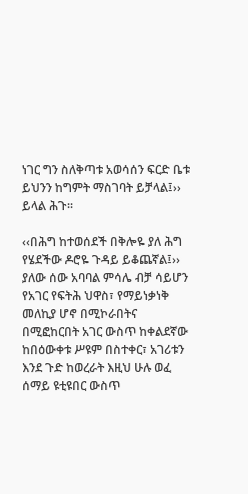ነገር ግን ስለቅጣቱ አወሳሰን ፍርድ ቤቱ ይህንን ከግምት ማስገባት ይቻላል፤›› ይላል ሕጉ፡፡

‹‹በሕግ ከተወሰደች በቅሎዬ ያለ ሕግ የሄደችው ዶሮዬ ጉዳይ ይቆጨኛል፤›› ያለው ሰው አባባል ምሳሌ ብቻ ሳይሆን የአገር የፍትሕ ህዋስ፣ የማይነቃነቅ መለኪያ ሆኖ በሚኮራበትና በሚፎከርበት አገር ውስጥ ከቀልደኛው ከበዕውቀቱ ሥዩም በስተቀር፣ አገሪቱን እንደ ጉድ ከወረራት እዚህ ሁሉ ወፈ ሰማይ ዩቲዩበር ውስጥ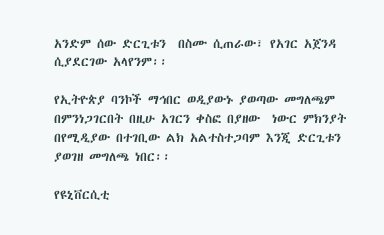አንድም ሰው ድርጊቱን  በስሙ ሲጠራው፣ የአገር አጀንዳ ሲያደርገው አላየንም፡፡

የኢትዮጵያ ባንኮች ማኅበር ወዲያውኑ ያወጣው መግለጫም በምንነጋገርበት በዚሁ አገርን ቀስፎ በያዘው  ነውር ምክንያት በየሚዲያው በተገቢው ልክ አልተስተጋባም እንጂ ድርጊቱን ያወገዘ መግለጫ ነበር፡፡

የዩኒቨርሲቲ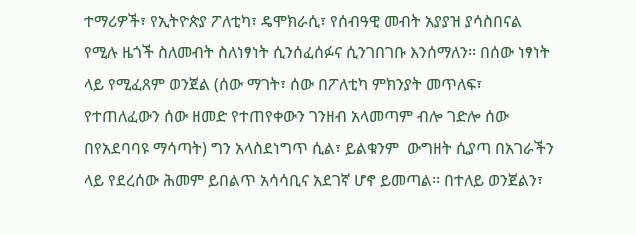ተማሪዎች፣ የኢትዮጵያ ፖለቲካ፣ ዴሞክራሲ፣ የሰብዓዊ መብት አያያዝ ያሳስበናል የሚሉ ዜጎች ስለመብት ስለነፃነት ሲንሰፈሰፉና ሲንገበገቡ እንሰማለን፡፡ በሰው ነፃነት ላይ የሚፈጸም ወንጀል (ሰው ማገት፣ ሰው በፖለቲካ ምክንያት መጥለፍ፣ የተጠለፈውን ሰው ዘመድ የተጠየቀውን ገንዘብ አላመጣም ብሎ ገድሎ ሰው በየአደባባዩ ማሳጣት) ግን አላስደነግጥ ሲል፣ ይልቁንም  ውግዘት ሲያጣ በአገራችን ላይ የደረሰው ሕመም ይበልጥ አሳሳቢና አደገኛ ሆኖ ይመጣል፡፡ በተለይ ወንጀልን፣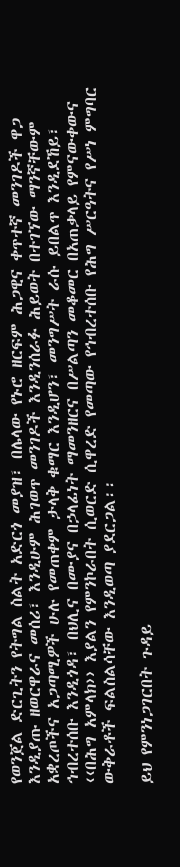የወንጀል ድርጊትን የትግል ስልት አድርጎ መያዝ፣ በሌላው የኑሮ ዘርፍም ሕጋዊና ቀጥተኛ መንገዶች ዋጋ እንዲያጡ ዘወርዋራና መሰሪ፣ እንዲሁም ሕገወጥ መንገዶች እንዲንሰራፉ ሕይወት በተገኘው ማንኛቸውም አቋረጦችና አጋጣሚዎች ሁሉ የመጠቀም ታላቅ ቁማር እንዲሆን፣ መንግሥት ራሱ ይበልጥ እንዲደኸይ፣ ኅብረተሰቡ እንዲጎዳ፣ በህሊና በሙያና በኃላፊነት ማመንዘርና በሥልጣን መቆመር በአጠቃላይ የምናውቀውና ‹‹በሕግ አምላክ›› እያልን የምንኮራበት ሲወርድ ሲዋረድ የመጣው የኅብረተሰቡ የሕግ ሥርዓትና የሥነ ምግባር ውቅራቶች ፍልስልሳቸው እንዲወጣ ያደርጋል፡፡

ይህ የምንነጋገርበት ጉዳይ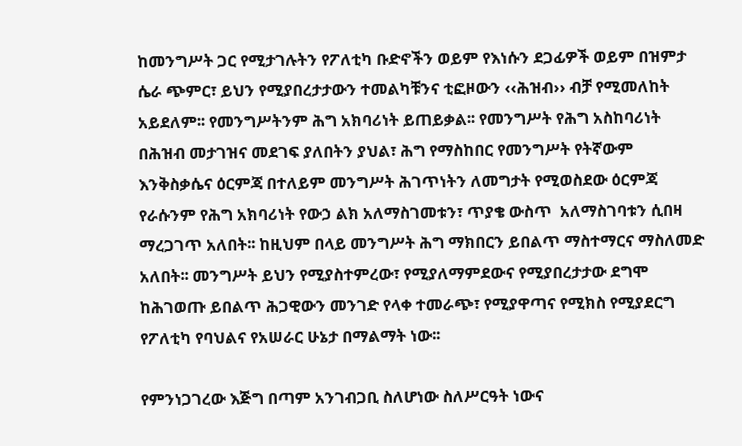ከመንግሥት ጋር የሚታገሉትን የፖለቲካ ቡድኖችን ወይም የእነሱን ደጋፊዎች ወይም በዝምታ ሴራ ጭምር፣ ይህን የሚያበረታታውን ተመልካቹንና ቲፎዞውን ‹‹ሕዝብ›› ብቻ የሚመለከት አይደለም፡፡ የመንግሥትንም ሕግ አክባሪነት ይጠይቃል፡፡ የመንግሥት የሕግ አስከባሪነት በሕዝብ መታገዝና መደገፍ ያለበትን ያህል፣ ሕግ የማስከበር የመንግሥት የትኛውም እንቅስቃሴና ዕርምጃ በተለይም መንግሥት ሕገጥነትን ለመግታት የሚወስደው ዕርምጃ የራሱንም የሕግ አክባሪነት የውኃ ልክ አለማስገመቱን፣ ጥያቄ ውስጥ  አለማስገባቱን ሲበዛ ማረጋገጥ አለበት፡፡ ከዚህም በላይ መንግሥት ሕግ ማክበርን ይበልጥ ማስተማርና ማስለመድ አለበት፡፡ መንግሥት ይህን የሚያስተምረው፣ የሚያለማምደውና የሚያበረታታው ደግሞ ከሕገወጡ ይበልጥ ሕጋዊውን መንገድ የላቀ ተመራጭ፣ የሚያዋጣና የሚክስ የሚያደርግ የፖለቲካ የባህልና የአሠራር ሁኔታ በማልማት ነው፡፡

የምንነጋገረው እጅግ በጣም አንገብጋቢ ስለሆነው ስለሥርዓት ነውና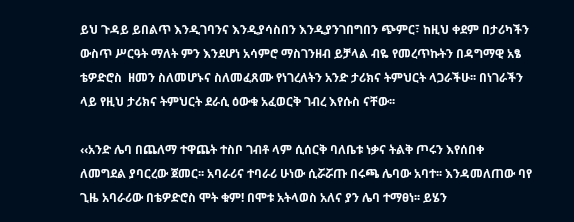ይህ ጉዳይ ይበልጥ እንዲገባንና እንዲያሳስበን እንዲያንገበግበን ጭምር፣ ከዚህ ቀደም በታሪካችን ውስጥ ሥርዓት ማለት ምን እንደሆነ አሳምሮ ማስገንዘብ ይቻላል ብዬ የመረጥኩትን በዳግማዊ አፄ ቴዎድሮስ  ዘመን ስለመሆኑና ስለመፈጸሙ የነገረለትን አንድ ታሪክና ትምህርት ላጋራችሁ፡፡ በነገራችን ላይ የዚህ ታሪክና ትምህርት ደራሲ ዕውቁ አፈወርቅ ገብረ እየሱስ ናቸው፡፡

‹‹አንድ ሌባ በጨለማ ተዋጨት ተስቦ ገብቶ ላም ሲሰርቅ ባለቤቱ ነቃና ትልቅ ጦሩን እየሰበቀ ለመግደል ያባርረው ጀመር፡፡ አባራሪና ተባራሪ ሁነው ሲሯሯጡ በሩጫ ሌባው አባተ፡፡ እንዳመለጠው ባየ ጊዜ አባራሪው በቴዎድሮስ ሞት ቁም! በሞቱ አትላወስ አለና ያን ሌባ ተማፀነ፡፡ ይሄን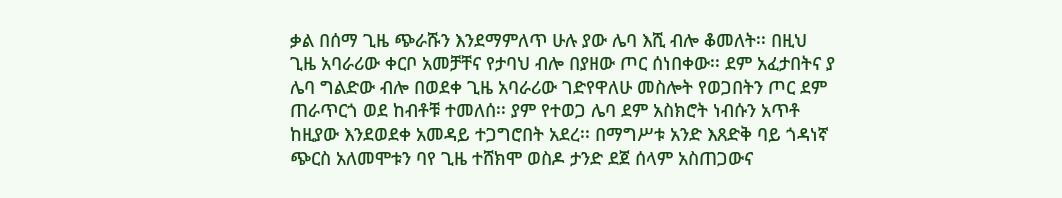ቃል በሰማ ጊዜ ጭራሹን እንደማምለጥ ሁሉ ያው ሌባ እሺ ብሎ ቆመለት፡፡ በዚህ ጊዜ አባራሪው ቀርቦ አመቻቸና የታባህ ብሎ በያዘው ጦር ሰነበቀው፡፡ ደም አፈታበትና ያ ሌባ ግልድው ብሎ በወደቀ ጊዜ አባራሪው ገድየዋለሁ መስሎት የወጋበትን ጦር ደም ጠራጥርጎ ወደ ከብቶቹ ተመለሰ፡፡ ያም የተወጋ ሌባ ደም አስክሮት ነብሱን አጥቶ ከዚያው እንደወደቀ አመዳይ ተጋግሮበት አደረ፡፡ በማግሥቱ አንድ እጸድቅ ባይ ጎዳነኛ ጭርስ አለመሞቱን ባየ ጊዜ ተሸክሞ ወስዶ ታንድ ደጀ ሰላም አስጠጋውና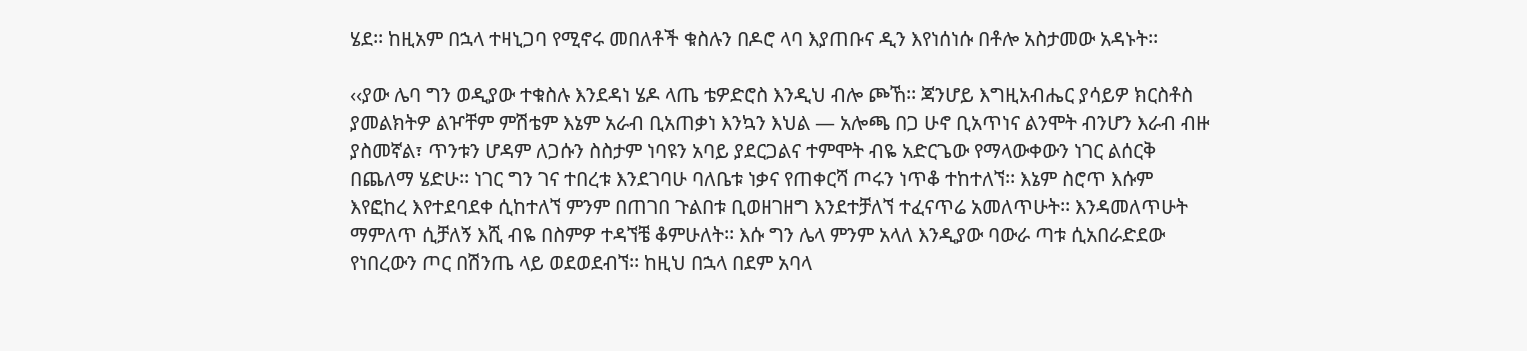ሄደ፡፡ ከዚአም በኋላ ተዛኒጋባ የሚኖሩ መበለቶች ቁስሉን በዶሮ ላባ እያጠቡና ዲን እየነሰነሱ በቶሎ አስታመው አዳኑት፡፡

‹‹ያው ሌባ ግን ወዲያው ተቁስሉ እንደዳነ ሄዶ ላጤ ቴዎድሮስ እንዲህ ብሎ ጮኸ፡፡ ጃንሆይ እግዚአብሔር ያሳይዎ ክርስቶስ ያመልክትዎ ልዦቸም ምሽቴም እኔም አራብ ቢአጠቃነ እንኳን እህል — አሎጫ በጋ ሁኖ ቢአጥነና ልንሞት ብንሆን እራብ ብዙ ያስመኛል፣ ጥንቱን ሆዳም ለጋሱን ስስታም ነባዩን አባይ ያደርጋልና ተምሞት ብዬ አድርጌው የማላውቀውን ነገር ልሰርቅ በጨለማ ሄድሁ፡፡ ነገር ግን ገና ተበረቱ እንደገባሁ ባለቤቱ ነቃና የጠቀርሻ ጦሩን ነጥቆ ተከተለኘ፡፡ እኔም ስሮጥ እሱም እየፎከረ እየተደባደቀ ሲከተለኘ ምንም በጠገበ ጉልበቱ ቢወዘገዘግ እንደተቻለኘ ተፈናጥሬ አመለጥሁት፡፡ እንዳመለጥሁት ማምለጥ ሲቻለኝ እሺ ብዬ በስምዎ ተዳኘቼ ቆምሁለት፡፡ እሱ ግን ሌላ ምንም አላለ እንዲያው ባውራ ጣቱ ሲአበራድደው የነበረውን ጦር በሽንጤ ላይ ወደወደብኘ፡፡ ከዚህ በኋላ በደም አባላ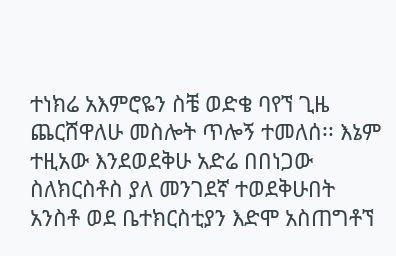ተነክሬ አእምሮዬን ስቼ ወድቄ ባየኘ ጊዜ ጨርሸዋለሁ መስሎት ጥሎኝ ተመለሰ፡፡ እኔም ተዚአው እንደወደቅሁ አድሬ በበነጋው ስለክርስቶስ ያለ መንገደኛ ተወደቅሁበት አንስቶ ወደ ቤተክርስቲያን እድሞ አስጠግቶኘ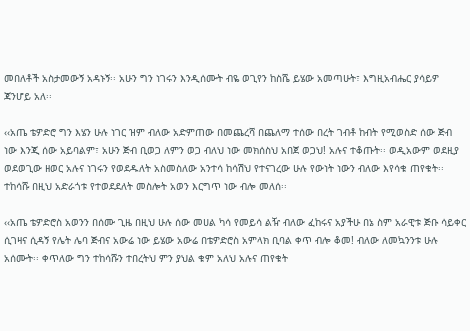መበለቶች አስታመውኝ አዳኑኝ፡፡ አሁን ግን ነገሩን እንዲሰሙት ብዬ ወጊየን ከስሼ ይሄው አመጣሁት፣ እግዚአብሔር ያሳይዎ ጃንሆይ አለ፡፡

‹‹አጤ ቴዎድሮ ግን እሄን ሁሉ ነገር ዝም ብለው አድምጠው በመጨረሻ በጨለማ ተሰው በረት ገብቶ ከብት የሚወስድ ሰው ጅብ ነው እንጂ ሰው አይባልም፣ አሁን ጅብ ቢወጋ ለምን ወጋ ብለህ ነው መክሰስህ አበጀ ወጋህ! አሉና ተቆጡት፡፡ ወዲአውም ወደዚያ ወደወጊው ዘወር አሉና ነገሩን የወደዱለት አስመስለው አንተሳ ከሳሽህ የተናገረው ሁሉ የውነት ነውን ብለው እየሳቁ ጠየቁት፡፡ ተከሳሹ በዚህ አድራጎቱ የተወደደለት መስሎት አወን እርግጥ ነው ብሎ መለሰ፡፡

‹‹አጤ ቴዎድሮስ አወንን በሰሙ ጊዜ በዚህ ሁሉ ሰው መሀል ካሳ የመይሳ ልዥ ብለው ፈከሩና አያችሁ በኔ ስም አራዊቱ ጅቡ ሳይቀር ሲገዛና ሲዳኝ የሌት ሌባ ጅብና አውሬ ነው ይሄው አውሬ በቴዎድሮስ አምላክ ቢባል ቀጥ ብሎ ቆመ! ብለው ለመኳንንቱ ሁሉ አሰሙት፡፡ ቀጥለው ግን ተከሳሹን ተበረትህ ምን ያህል ቁም አለህ አሉና ጠየቁት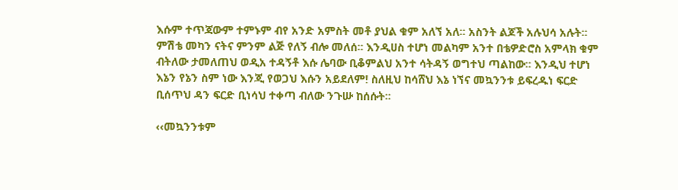እሱም ተጥጃውም ተምኑም ብየ አንድ አምስት መቶ ያህል ቁም አለኘ አለ፡፡ አስንት ልጆች አሉህሳ አሉት፡፡ ምሽቴ መካን ናትና ምንም ልጅ የለኝ ብሎ መለሰ፡፡ እንዲሀስ ተሆነ መልካም አንተ በቴዎድሮስ አምላክ ቁም ብትለው ታመለጠህ ወዲአ ተዳኝቶ እሱ ሌባው ቢቆምልህ አንተ ሳትዳኝ ወግተህ ጣልከው፡፡ እንዲህ ተሆነ እኔን የኔን ስም ነው እንጂ የወጋህ እሱን አይደለም! ስለዚህ ከሳሸህ እኔ ነኘና መኳንንቱ ይፍረዱነ ፍርድ ቢሰጥህ ዳን ፍርድ ቢነሳህ ተቀጣ ብለው ንጉሡ ከሰሱት፡፡

‹‹መኳንንቱም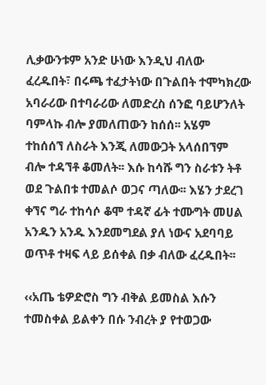ሊቃውንቱም አንድ ሁነው እንዲህ ብለው ፈረዱበት፣ በሩጫ ተፈታትነው በጉልበት ተሞካክረው አባራሪው በተባራሪው ለመድረስ ሰንፎ ባይሆንለት ባምላኩ ብሎ ያመለጠውን ከሰሰ፡፡ አሄም ተከሰሰኘ ለስራት እንጂ ለመውጋት አላሰበኘም ብሎ ተዳኘቶ ቆመለት፡፡ እሱ ከሳሹ ግን ስራቱን ትቶ ወደ ጉልበቱ ተመልሶ ወጋና ጣለው፡፡ እሄን ታደረገ ቀኘና ግራ ተከሳሶ ቆሞ ተዳኛ ፊት ተሙግት መሀል አንዱን አንዱ እንደመግደል ያለ ነውና አደባባይ ወጥቶ ተዛፍ ላይ ይሰቀል በቃ ብለው ፈረዱበት፡፡

‹‹አጤ ቴዎድሮስ ግን ብቅል ይመስል እሱን ተመስቀል ይልቀን በሱ ንብረት ያ የተወጋው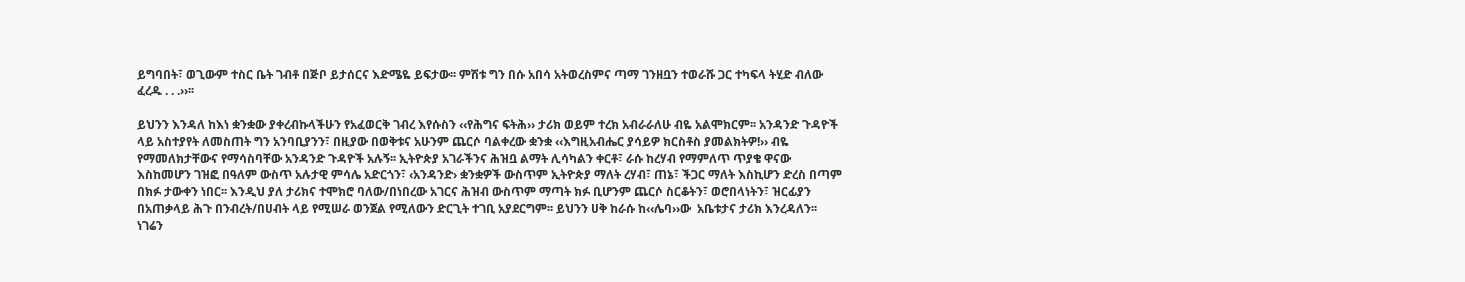ይግባበት፣ ወጊውም ተስር ቤት ገብቶ በጅቦ ይታሰርና እድሜዬ ይፍታው፡፡ ምሽቱ ግን በሱ አበሳ አትወረስምና ጣማ ገንዘቧን ተወራሹ ጋር ተካፍላ ትሂድ ብለው ፈረዱ . . .››፡፡

ይህንን እንዳለ ከእነ ቋንቋው ያቀረብኩላችሁን የአፈወርቅ ገብረ እየሱስን ‹‹የሕግና ፍትሕ›› ታሪክ ወይም ተረክ አብራራለሁ ብዬ አልሞክርም፡፡ አንዳንድ ጉዳዮች ላይ አስተያየት ለመስጠት ግን አንባቢያንን፣ በዚያው በወቅቱና አሁንም ጨርሶ ባልቀረው ቋንቋ ‹‹እግዚአብሔር ያሳይዎ ክርስቶስ ያመልክትዎ!›› ብዬ የማመለክታቸውና የማሳስባቸው አንዳንድ ጉዳዮች አሉኝ፡፡ ኢትዮጵያ አገራችንና ሕዝቧ ልማት ሊሳካልን ቀርቶ፣ ራሱ ከረሃብ የማምለጥ ጥያቄ ዋናው እስከመሆን ገዝፎ በዓለም ውስጥ አሉታዊ ምሳሌ አድርጎን፣ ‹አንዳንድ› ቋንቋዎች ውስጥም ኢትዮጵያ ማለት ረሃብ፣ ጠኔ፣ ችጋር ማለት እስኪሆን ድረስ በጣም በክፉ ታውቀን ነበር፡፡ እንዲህ ያለ ታሪክና ተሞክሮ ባለው/በነበረው አገርና ሕዝብ ውስጥም ማጣት ክፉ ቢሆንም ጨርሶ ስርቆትን፣ ወሮበላነትን፣ ዝርፊያን በአጠቃላይ ሕጉ በንብረት/በሀብት ላይ የሚሠራ ወንጀል የሚለውን ድርጊት ተገቢ አያደርግም፡፡ ይህንን ሀቅ ከራሱ ከ‹‹ሌባ››ው  አቤቱታና ታሪክ እንረዳለን፡፡ ነገሬን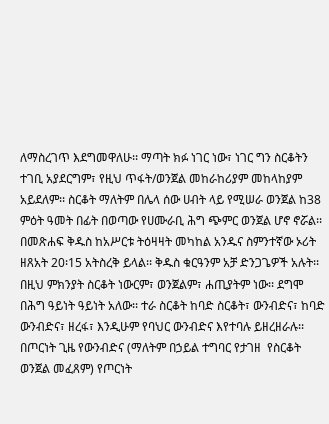ለማስረገጥ እደግመዋለሁ፡፡ ማጣት ክፉ ነገር ነው፣ ነገር ግን ስርቆትን ተገቢ አያደርግም፣ የዚህ ጥፋት/ወንጀል መከራከሪያም መከላከያም አይደለም፡፡ ስርቆት ማለትም በሌላ ሰው ሀብት ላይ የሚሠራ ወንጀል ከ38 ምዕት ዓመት በፊት በወጣው የሀሙራቢ ሕግ ጭምር ወንጀል ሆኖ ኖሯል፡፡ በመጽሐፍ ቅዱስ ከአሥርቱ ትዕዛዛት መካከል አንዱና ስምንተኛው ኦሪት ዘጸአት 20፡15 አትስረቅ ይላል፡፡ ቅዱስ ቁርዓንም አቻ ድንጋጌዎች አሉት፡፡ በዚህ ምክንያት ስርቆት ነውርም፣ ወንጀልም፣ ሐጢያትም ነው፡፡ ደግሞ በሕግ ዓይነት ዓይነት አለው፡፡ ተራ ስርቆት ከባድ ስርቆት፣ ውንብድና፣ ከባድ ውንብድና፣ ዘረፋ፣ እንዲሁም የባህር ውንብድና እየተባሉ ይዘረዘራሉ፡፡ በጦርነት ጊዜ የውንብድና (ማለትም በኃይል ተግባር የታገዘ  የስርቆት ወንጀል መፈጸም) የጦርነት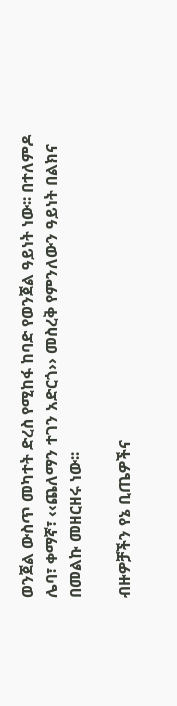ወንጀል ውስጥ መካተት ድረስ የሚከፋ ከባድ የወንጀል ዓይነት ነው፡፡ በተለምዶ ሌባ፣ ቀማኛ፣ ‹‹ጨለማን ተገን አድርጎ›› መስረቅ የምንለውን ዓይነት በልክና በመልኩ መዘርዘሩ ነው፡፡

ብዙዎቻችን የኔ ቢጤዎችና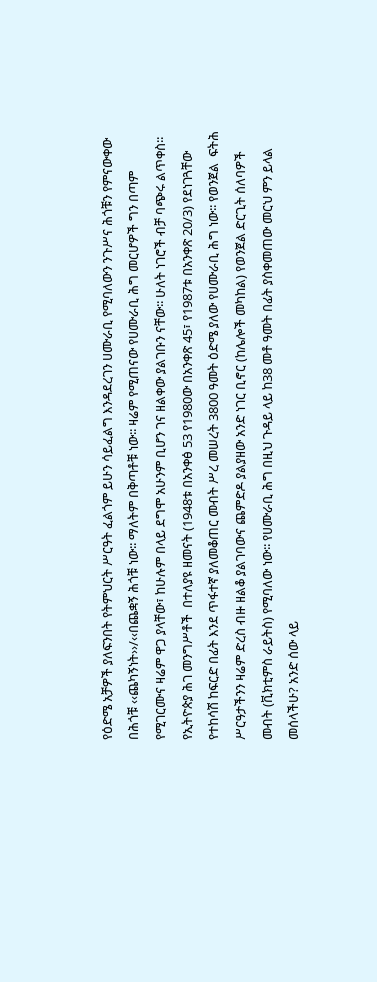የዕድሜ አቻዎች ያለፍንበት የትምህርት ሥርዓት ፈልጎም ይሁን ሳይፈልግ እንዳደረገን ሀሙራቢ የሚባለውን ንጉሥና ሕጎቹን የምናውቀው በሕጎቹ ‹‹ጨካኝነት››/‹‹በጨቋኝ ሕጎቹ ነው፡፡ ማለትም በቅጣቶቹ ነው፡፡ ዛሬም የሚጠናው የሀሙራቢ ሕግ መርሆዎች ግን በጣም የሚገርሙና ዛሬም ዋጋ ያላቸው፣ ከሁሉም በላይ ደግሞ አሁንም ቢሆን ገና ዘልቀው ያልገቡን ናቸው፡፡ ሁለት ነገሮች ብቻ ባጭሩ ልጥቀስ፡፡ የኢትዮጵያ ሕገ መንግሥቶች  በተለያዩ ዘመናት (1948ቱ በአንቀፅ 53 የ1980ው በአንቀጽ 45፣ የ1987ቱ በአንቀጽ 20/3) የደነገጓቸው የተከሳሽ ከፍርድ በፊት እንደ ጥፋተኛ ያለመቆጠር መብት ሥረ መሠረት 3800 ዓመት ዕድሜ ያለው የሀሙራቢ ሕግ ነው፡፡ የወንጀል  ፍትሕ ሥርዓታችንን ዛሬም ድረስ ብዙ ዘልቆ ያልገባውና ጨምድዶ ያልያዘው አንድ ነገር ቢኖር (ከሌሎች መካከል) የወንጀል ድርጊት ሰለባዎች መብት (ቪክቲምስ ራይትስ) የሚባለው ነው፡፡ የሀሙራቢ ሕግ በዚህ ጉዳይ ላይ ከ38 መቶ ዓመት በፊት ያስቀመጠው መርህ ምን ይላል መሰላችሁ? አንድ ሰው ላይ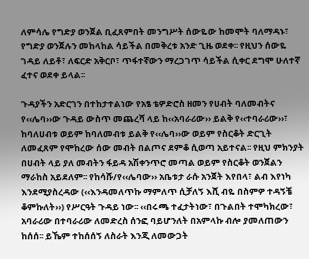ለምሳሌ የግድያ ወንጀል ቢፈጸምበት መንግሥት ሰውዬው ከመሞት ባለማዳኑ፣ የግድያ ወንጀሉን መከላከል ሳይችል በመቅረቱ አንድ ጊዜ ወደቀ፡፡ የዚህን ሰውዬ ገዳይ ለይቶ፣ ለፍርድ አቅርቦ፣ ጥፋተኛውን ማረጋገጥ ሳይችል ሲቀር ደግሞ ሁለተኛ ፈተና ወደቀ ይላል፡፡

ጉዳያችን አድርገን በተከታተልነው የአፄ ቴዎድሮስ ዘመን የሀብት ባለመብትና የ‹‹ሌባ››ው ጉዳይ ውስጥ መጨረሻ ላይ ከ‹‹አባራሪው›› ይልቅ የ‹‹ተባራሪው››፣ ከባለሀብቱ ወይም ከባለመብቱ ይልቅ የ‹‹ሌባ››ው ወይም የስርቆት ድርጊት ለመፈጸም የሞከረው ሰው መብት በልጦና ደምቆ ሲወጣ አይተናል፡፡ የዚህ ምክንያት በሀብት ላይ ያለ መብትን ፋይዳ አሽቀንጥሮ መጣል ወይም የስርቆት ወንጀልን  ማራከስ አይደለም፡፡ የከሳሹ/የ‹‹ሌባው›› አቤቱታ ራሱ አንጀት እየበላ፣ ልብ እየነካ እንደሚያስረዳው (‹‹እንዳመለጥኩ ማምለጥ ሲቻለኝ እሺ ብዬ በስምዎ ተዳኝቼ ቆምኩለት››) የሥርዓት ጉዳይ ነው፡፡ ‹‹በሩጫ ተፈታትነው፣ በጉልበት ተሞካክረው፣ አባራሪው በተባራሪው ለመድረስ ሰንፎ ባይሆንለት በአምላኩ ብሎ ያመለጠውን ከሰሰ፡፡ ይኼም ተከሰሰኝ ለስራት እንጂ ለመውጋት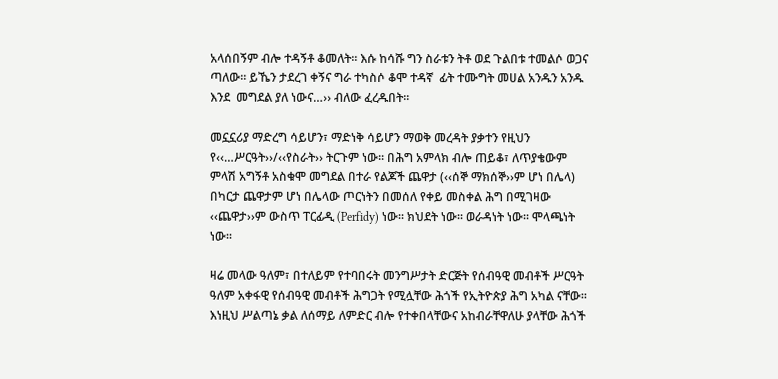አላሰበኝም ብሎ ተዳኝቶ ቆመለት፡፡ እሱ ከሳሹ ግን ስራቱን ትቶ ወደ ጉልበቱ ተመልሶ ወጋና ጣለው፡፡ ይኼን ታደረገ ቀኝና ግራ ተካስሶ ቆሞ ተዳኛ  ፊት ተሙግት መሀል አንዱን አንዱ እንደ  መግደል ያለ ነውና…›› ብለው ፈረዱበት፡፡

መኗኗሪያ ማድረግ ሳይሆን፣ ማድነቅ ሳይሆን ማወቅ መረዳት ያቃተን የዚህን የ‹‹…ሥርዓት››/‹‹የስራት›› ትርጉም ነው፡፡ በሕግ አምላክ ብሎ ጠይቆ፣ ለጥያቄውም ምላሽ አግኝቶ አስቁሞ መግደል በተራ የልጆች ጨዋታ (‹‹ሰኞ ማክሰኞ››ም ሆነ በሌላ) በካርታ ጨዋታም ሆነ በሌላው ጦርነትን በመሰለ የቀይ መስቀል ሕግ በሚገዛው ‹‹ጨዋታ››ም ውስጥ ፐርፊዲ (Perfidy) ነው፡፡ ክህደት ነው፡፡ ወራዳነት ነው፡፡ ሞላጫነት ነው፡፡

ዛሬ መላው ዓለም፣ በተለይም የተባበሩት መንግሥታት ድርጅት የሰብዓዊ መብቶች ሥርዓት ዓለም አቀፋዊ የሰብዓዊ መብቶች ሕግጋት የሚሏቸው ሕጎች የኢትዮጵያ ሕግ አካል ናቸው፡፡ እነዚህ ሥልጣኔ ቃል ለሰማይ ለምድር ብሎ የተቀበላቸውና አከብራቸዋለሁ ያላቸው ሕጎች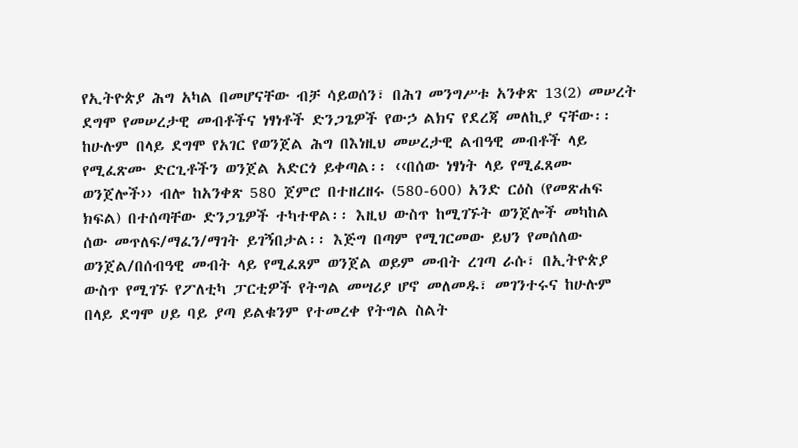የኢትዮጵያ ሕግ አካል በመሆናቸው ብቻ ሳይወሰን፣ በሕገ መንግሥቱ አንቀጽ 13(2) መሠረት ደግሞ የመሠረታዊ መብቶችና ነፃነቶች ድንጋጌዎች የውኃ ልክና የደረጃ መለኪያ ናቸው፡፡ ከሁሉም በላይ ደግሞ የአገር የወንጀል ሕግ በእነዚህ መሠረታዊ ልብዓዊ መብቶች ላይ የሚፈጽሙ ድርጊቶችን ወንጀል አድርጎ ይቀጣል፡፡ ‹‹በሰው ነፃነት ላይ የሚፈጸሙ ወንጀሎች›› ብሎ ከአንቀጽ 580 ጀምሮ በተዘረዘሩ (580-600) አንድ ርዕስ (የመጽሐፍ ክፍል) በተሰጣቸው ድንጋጌዎች ተካተዋል፡፡ እዚህ ውስጥ ከሚገኙት ወንጀሎች መካከል ሰው መጥለፍ/ማፈን/ማገት ይገኝበታል፡፡ እጅግ በጣም የሚገርመው ይህን የመሰለው ወንጀል/በሰብዓዊ መብት ላይ የሚፈጸም ወንጀል ወይም መብት ረገጣ ራሱ፣ በኢትዮጵያ ውስጥ የሚገኙ የፖለቲካ ፓርቲዎች የትግል መሣሪያ ሆኖ መለመዱ፣ መገንተሩና ከሁሉም በላይ ደግሞ ሀይ ባይ ያጣ ይልቁንም የተመረቀ የትግል ስልት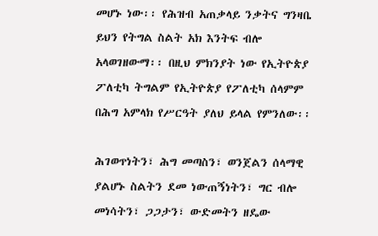መሆኑ ነው፡፡ የሕዝብ አጠቃላይ ንቃትና ግንዛቤ ይህን የትግል ስልት አክ እንትፍ ብሎ አላወገዘውማ፡፡ በዚህ ምክንያት ነው የኢትዮጵያ ፖለቲካ ትግልም የኢትዮጵያ የፖለቲካ ሰላምም በሕግ አምላክ የሥርዓት ያለህ ይላል የምንለው፡፡

ሕገወጥነትን፣ ሕግ መጣስን፣ ወንጀልን ሰላማዊ ያልሆኑ ስልትን ደመ ነውጠኝነትን፣ ግር ብሎ መነሳትን፣ ጋጋታን፣ ውድመትን ዘዴው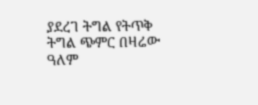ያደረገ ትግል የትጥቅ ትግል ጭምር በዛሬው ዓለም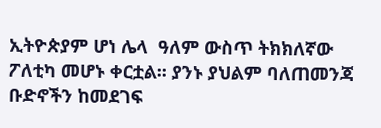ኢትዮጵያም ሆነ ሌላ  ዓለም ውስጥ ትክክለኛው ፖለቲካ መሆኑ ቀርቷል፡፡ ያንኑ ያህልም ባለጠመንጃ ቡድኖችን ከመደገፍ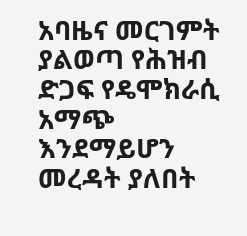አባዜና መርገምት ያልወጣ የሕዝብ ድጋፍ የዴሞክራሲ አማጭ እንደማይሆን መረዳት ያለበት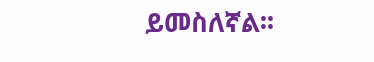ይመስለኛል፡፡